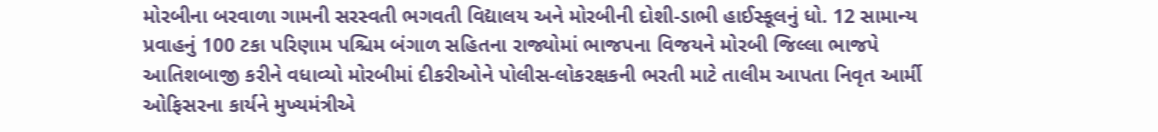મોરબીના બરવાળા ગામની સરસ્વતી ભગવતી વિદ્યાલય અને મોરબીની દોશી-ડાભી હાઈસ્કૂલનું ધો. 12 સામાન્ય પ્રવાહનું 100 ટકા પરિણામ પશ્ચિમ બંગાળ સહિતના રાજ્યોમાં ભાજપના વિજયને મોરબી જિલ્લા ભાજપે આતિશબાજી કરીને વધાવ્યો મોરબીમાં દીકરીઓને પોલીસ-લોકરક્ષકની ભરતી માટે તાલીમ આપતા નિવૃત આર્મી ઓફિસરના કાર્યને મુખ્યમંત્રીએ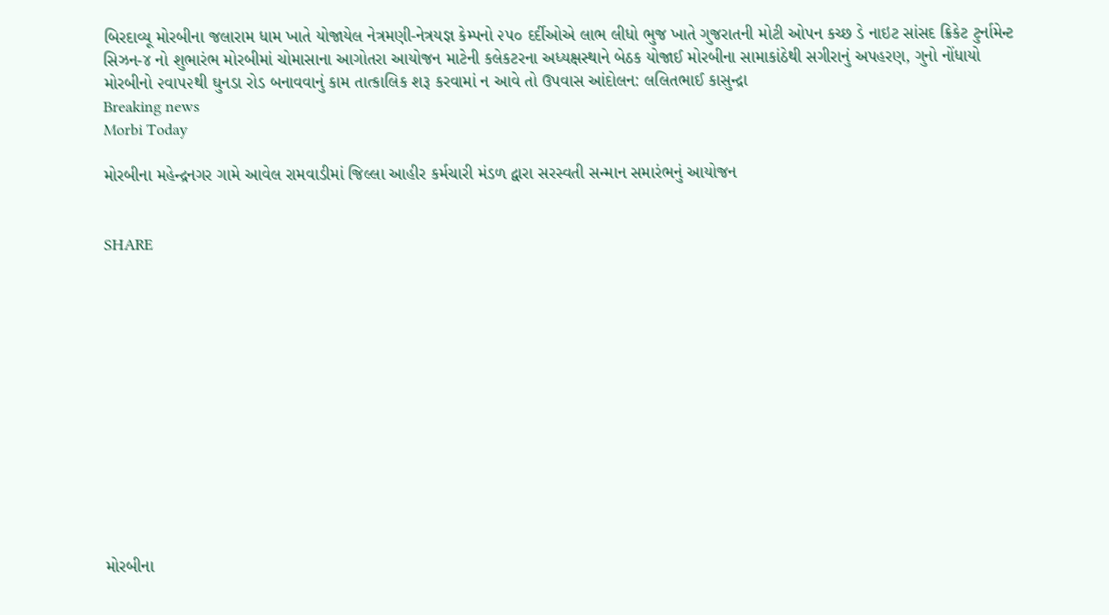બિરદાવ્યૂ મોરબીના જલારામ ધામ ખાતે યોજાયેલ નેત્રમણી-નેત્રયજ્ઞ કેમ્પનો ૨૫૦ દર્દીઓએ લાભ લીધો ભુજ ખાતે ગુજરાતની મોટી ઓપન કચ્છ ડે નાઇટ સાંસદ ક્રિકેટ ટુર્નામેન્ટ સિઝન-૪ નો શુભારંભ મોરબીમાં ચોમાસાના આગોતરા આયોજન માટેની કલેકટરના અધ્યક્ષસ્થાને બેઠક યોજાઈ મોરબીના સામાકાંઠેથી સગીરાનું અપહરણ, ગુનો નોંધાયો મોરબીનો ૨વા૫૨થી ઘુનડા રોડ બનાવવાનું કામ તાત્કાલિક શરૂ કરવામાં ન આવે તો ઉપવાસ આંદોલન: લલિતભાઈ કાસુન્દ્રા
Breaking news
Morbi Today

મોરબીના મહેન્દ્રનગર ગામે આવેલ રામવાડીમાં જિલ્લા આહીર કર્મચારી મંડળ દ્વારા સરસ્વતી સન્માન સમારંભનું આયોજન


SHARE













મોરબીના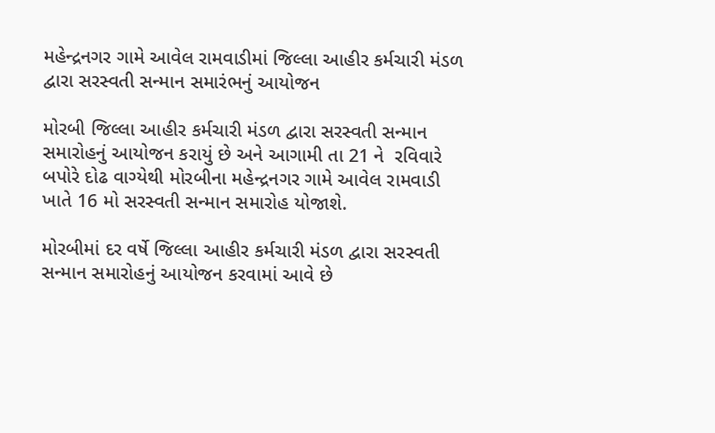મહેન્દ્રનગર ગામે આવેલ રામવાડીમાં જિલ્લા આહીર કર્મચારી મંડળ દ્વારા સરસ્વતી સન્માન સમારંભનું આયોજન

મોરબી જિલ્લા આહીર કર્મચારી મંડળ દ્વારા સરસ્વતી સન્માન સમારોહનું આયોજન કરાયું છે અને આગામી તા 21 ને  રવિવારે બપોરે દોઢ વાગ્યેથી મોરબીના મહેન્દ્રનગર ગામે આવેલ રામવાડી ખાતે 16 મો સરસ્વતી સન્માન સમારોહ યોજાશે.

મોરબીમાં દર વર્ષે જિલ્લા આહીર કર્મચારી મંડળ દ્વારા સરસ્વતી સન્માન સમારોહનું આયોજન કરવામાં આવે છે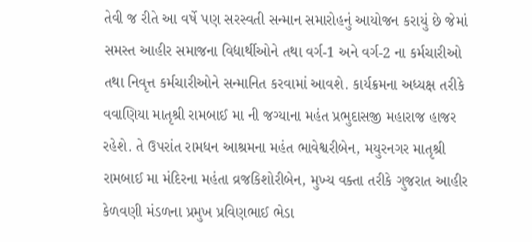તેવી જ રીતે આ વર્ષે પણ સરસ્વતી સન્માન સમારોહનું આયોજન કરાયું છે જેમાં સમસ્ત આહીર સમાજના વિદ્યાર્થીઓને તથા વર્ગ-1 અને વર્ગ-2 ના કર્મચારીઓ તથા નિવૃત્ત કર્મચારીઓને સન્માનિત કરવામાં આવશે. કાર્યક્રમના અધ્યક્ષ તરીકે વવાણિયા માતૃશ્રી રામબાઈ મા ની જગ્યાના મહંત પ્રભુદાસજી મહારાજ હાજર રહેશે. તે ઉપરાંત રામધન આશ્રમના મહંત ભાવેશ્વરીબેન, મયુરનગર માતૃશ્રી રામબાઈ મા મંદિરના મહંતા વ્રજકિશોરીબેન, મુખ્ય વક્તા તરીકે ગુજરાત આહીર કેળવણી મંડળના પ્રમુખ પ્રવિણભાઈ ભેડા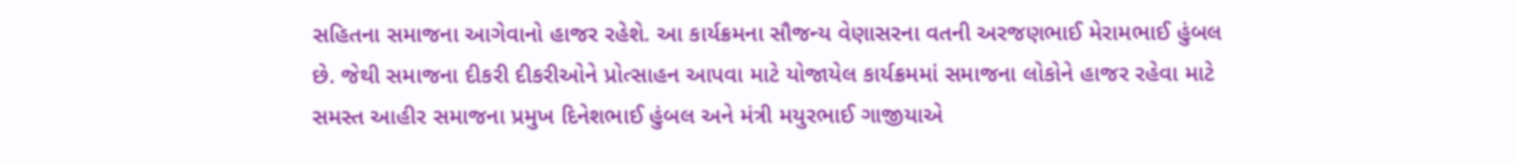સહિતના સમાજના આગેવાનો હાજર રહેશે. આ કાર્યક્રમના સૌજન્ય વેણાસરના વતની અરજણભાઈ મેરામભાઈ હુંબલ છે. જેથી સમાજના દીકરી દીકરીઓને પ્રોત્સાહન આપવા માટે યોજાયેલ કાર્યક્રમમાં સમાજના લોકોને હાજર રહેવા માટે સમસ્ત આહીર સમાજના પ્રમુખ દિનેશભાઈ હુંબલ અને મંત્રી મયુરભાઈ ગાજીયાએ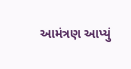આમંત્રણ આપ્યું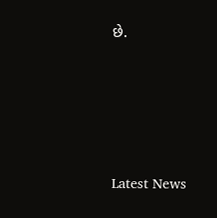છે.






Latest News